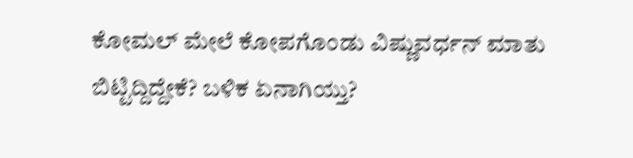ಕೋಮಲ್ ಮೇಲೆ ಕೋಪಗೊಂಡು ವಿಷ್ಣುವರ್ಧನ್ ಮಾತು ಬಿಟ್ಟಿದ್ದಿದ್ದೇಕೆ? ಬಳಿಕ ಏನಾಗಿಯ್ತು?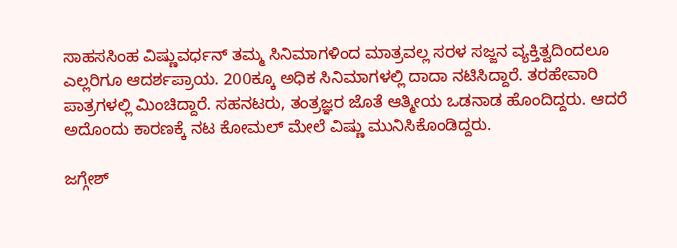ಸಾಹಸಸಿಂಹ ವಿಷ್ಣುವರ್ಧನ್ ತಮ್ಮ ಸಿನಿಮಾಗಳಿಂದ ಮಾತ್ರವಲ್ಲ ಸರಳ ಸಜ್ಜನ ವ್ಯಕ್ತಿತ್ವದಿಂದಲೂ ಎಲ್ಲರಿಗೂ ಆದರ್ಶಪ್ರಾಯ. 200ಕ್ಕೂ ಅಧಿಕ ಸಿನಿಮಾಗಳಲ್ಲಿ ದಾದಾ ನಟಿಸಿದ್ದಾರೆ. ತರಹೇವಾರಿ ಪಾತ್ರಗಳಲ್ಲಿ ಮಿಂಚಿದ್ದಾರೆ. ಸಹನಟರು, ತಂತ್ರಜ್ಞರ ಜೊತೆ ಆತ್ಮೀಯ ಒಡನಾಡ ಹೊಂದಿದ್ದರು. ಆದರೆ ಅದೊಂದು ಕಾರಣಕ್ಕೆ ನಟ ಕೋಮಲ್ ಮೇಲೆ ವಿಷ್ಣು ಮುನಿಸಿಕೊಂಡಿದ್ದರು.

ಜಗ್ಗೇಶ್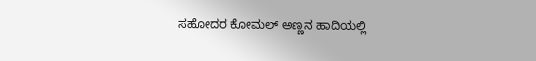ಸಹೋದರ ಕೋಮಲ್ ಅಣ್ಣನ ಹಾದಿಯಲ್ಲಿ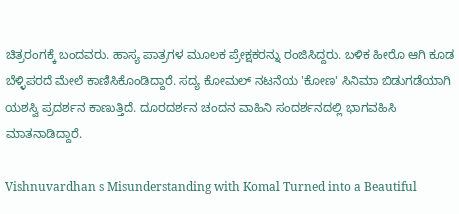ಚಿತ್ರರಂಗಕ್ಕೆ ಬಂದವರು. ಹಾಸ್ಯ ಪಾತ್ರಗಳ ಮೂಲಕ ಪ್ರೇಕ್ಷಕರನ್ನು ರಂಜಿಸಿದ್ದರು. ಬಳಿಕ ಹೀರೊ ಆಗಿ ಕೂಡ ಬೆಳ್ಳಿಪರದೆ ಮೇಲೆ ಕಾಣಿಸಿಕೊಂಡಿದ್ದಾರೆ. ಸದ್ಯ ಕೋಮಲ್ ನಟನೆಯ 'ಕೋಣ' ಸಿನಿಮಾ ಬಿಡುಗಡೆಯಾಗಿ ಯಶಸ್ವಿ ಪ್ರದರ್ಶನ ಕಾಣುತ್ತಿದೆ. ದೂರದರ್ಶನ ಚಂದನ ವಾಹಿನಿ ಸಂದರ್ಶನದಲ್ಲಿ ಭಾಗವಹಿಸಿ ಮಾತನಾಡಿದ್ದಾರೆ.

Vishnuvardhan s Misunderstanding with Komal Turned into a Beautiful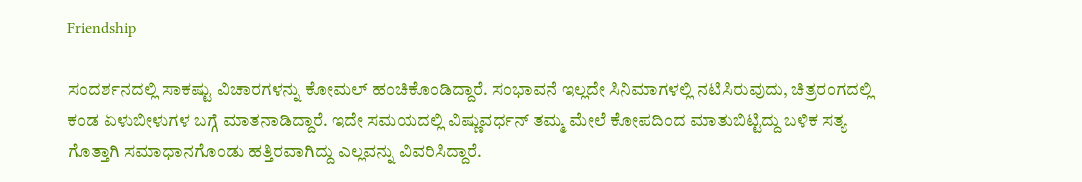Friendship

ಸಂದರ್ಶನದಲ್ಲಿ ಸಾಕಷ್ಟು ವಿಚಾರಗಳನ್ನು ಕೋಮಲ್ ಹಂಚಿಕೊಂಡಿದ್ದಾರೆ. ಸಂಭಾವನೆ ಇಲ್ಲದೇ ಸಿನಿಮಾಗಳಲ್ಲಿ ನಟಿಸಿರುವುದು, ಚಿತ್ರರಂಗದಲ್ಲಿ ಕಂಡ ಏಳುಬೀಳುಗಳ ಬಗ್ಗೆ ಮಾತನಾಡಿದ್ದಾರೆ. ಇದೇ ಸಮಯದಲ್ಲಿ ವಿಷ್ಣುವರ್ಧನ್ ತಮ್ಮ ಮೇಲೆ ಕೋಪದಿಂದ ಮಾತುಬಿಟ್ಟಿದ್ದು ಬಳಿಕ ಸತ್ಯ ಗೊತ್ತಾಗಿ ಸಮಾಧಾನಗೊಂಡು ಹತ್ತಿರವಾಗಿದ್ದು ಎಲ್ಲವನ್ನು ವಿವರಿಸಿದ್ದಾರೆ.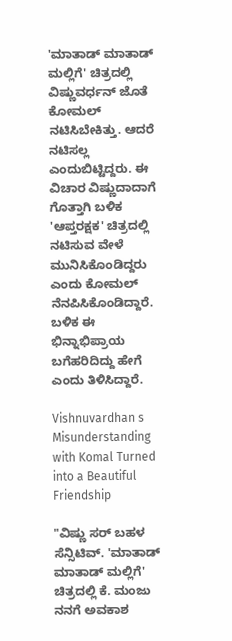'ಮಾತಾಡ್ ಮಾತಾಡ್ ಮಲ್ಲಿಗೆ' ಚಿತ್ರದಲ್ಲಿ ವಿಷ್ಣುವರ್ಧನ್ ಜೊತೆ ಕೋಮಲ್ ನಟಿಸಿಬೇಕಿತ್ತು. ಆದರೆ ನಟಿಸಲ್ಲ ಎಂದುಬಿಟ್ಟಿದ್ದರು. ಈ ವಿಚಾರ ವಿಷ್ಣುದಾದಾಗೆ ಗೊತ್ತಾಗಿ ಬಳಿಕ 'ಆಪ್ತರಕ್ಷಕ' ಚಿತ್ರದಲ್ಲಿ ನಟಿಸುವ ವೇಳೆ ಮುನಿಸಿಕೊಂಡಿದ್ದರು ಎಂದು ಕೋಮಲ್ ನೆನಪಿಸಿಕೊಂಡಿದ್ದಾರೆ. ಬಳಿಕ ಈ ಭಿನ್ನಾಭಿಪ್ರಾಯ ಬಗೆಹರಿದಿದ್ದು ಹೇಗೆ ಎಂದು ತಿಳಿಸಿದ್ದಾರೆ.

Vishnuvardhan s Misunderstanding with Komal Turned into a Beautiful Friendship

"ವಿಷ್ಣು ಸರ್ ಬಹಳ ಸೆನ್ಸಿಟಿವ್. 'ಮಾತಾಡ್ ಮಾತಾಡ್ ಮಲ್ಲಿಗೆ' ಚಿತ್ರದಲ್ಲಿ ಕೆ. ಮಂಜು ನನಗೆ ಅವಕಾಶ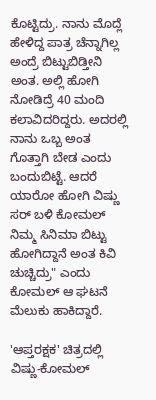ಕೊಟ್ಟಿದ್ರು. ನಾನು ಮೊದ್ಲೆ ಹೇಳಿದ್ದ ಪಾತ್ರ ಚೆನ್ನಾಗಿಲ್ಲ ಅಂದ್ರೆ ಬಿಟ್ಟುಬಿಡ್ತೀನಿ ಅಂತ. ಅಲ್ಲಿ ಹೋಗಿ ನೋಡಿದ್ರೆ 40 ಮಂದಿ ಕಲಾವಿದರಿದ್ದರು. ಅದರಲ್ಲಿ ನಾನು ಒಬ್ಬ ಅಂತ ಗೊತ್ತಾಗಿ ಬೇಡ ಎಂದು ಬಂದುಬಿಟ್ಟೆ. ಆದರೆ ಯಾರೋ ಹೋಗಿ ವಿಷ್ಣು ಸರ್ ಬಳಿ ಕೋಮಲ್ ನಿಮ್ಮ ಸಿನಿಮಾ ಬಿಟ್ಟು ಹೋಗಿದ್ದಾನೆ ಅಂತ ಕಿವಿ ಚುಚ್ಚಿದ್ರು" ಎಂದು ಕೋಮಲ್ ಆ ಘಟನೆ ಮೆಲುಕು ಹಾಕಿದ್ದಾರೆ.

'ಆಪ್ತರಕ್ಷಕ' ಚಿತ್ರದಲ್ಲಿ ವಿಷ್ಣು-ಕೋಮಲ್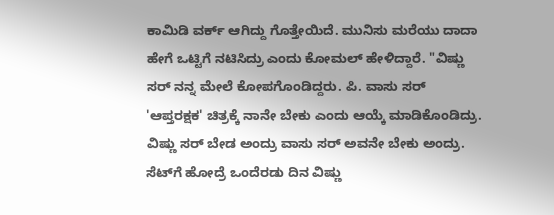ಕಾಮಿಡಿ ವರ್ಕ್ ಆಗಿದ್ದು ಗೊತ್ತೇಯಿದೆ. ಮುನಿಸು ಮರೆಯು ದಾದಾ ಹೇಗೆ ಒಟ್ಟಿಗೆ ನಟಿಸಿದ್ರು ಎಂದು ಕೋಮಲ್ ಹೇಳಿದ್ದಾರೆ. "ವಿಷ್ಣು ಸರ್ ನನ್ನ ಮೇಲೆ ಕೋಪಗೊಂಡಿದ್ದರು. ಪಿ. ವಾಸು ಸರ್ 'ಆಪ್ತರಕ್ಷಕ' ಚಿತ್ರಕ್ಕೆ ನಾನೇ ಬೇಕು ಎಂದು ಆಯ್ಕೆ ಮಾಡಿಕೊಂಡಿದ್ರು. ವಿಷ್ಣು ಸರ್ ಬೇಡ ಅಂದ್ರು ವಾಸು ಸರ್ ಅವನೇ ಬೇಕು ಅಂದ್ರು. ಸೆಟ್‌ಗೆ ಹೋದ್ರೆ ಒಂದೆರಡು ದಿನ ವಿಷ್ಣು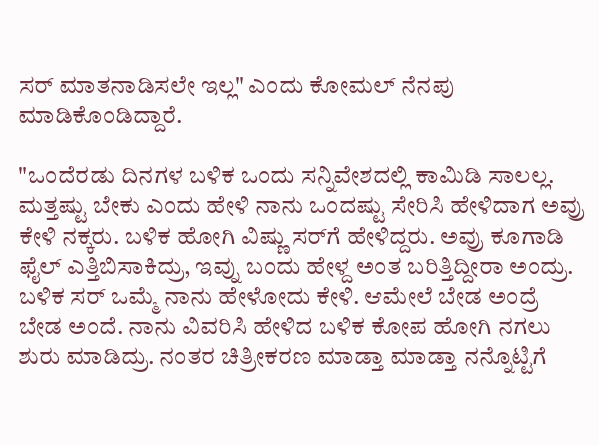ಸರ್ ಮಾತನಾಡಿಸಲೇ ಇಲ್ಲ" ಎಂದು ಕೋಮಲ್ ನೆನಪು ಮಾಡಿಕೊಂಡಿದ್ದಾರೆ.

"ಒಂದೆರಡು ದಿನಗಳ ಬಳಿಕ ಒಂದು ಸನ್ನಿವೇಶದಲ್ಲಿ ಕಾಮಿಡಿ ಸಾಲಲ್ಲ. ಮತ್ತಷ್ಟು ಬೇಕು ಎಂದು ಹೇಳಿ ನಾನು ಒಂದಷ್ಟು ಸೇರಿಸಿ ಹೇಳಿದಾಗ ಅವ್ರು ಕೇಳಿ ನಕ್ಕರು. ಬಳಿಕ ಹೋಗಿ ವಿಷ್ಣು ಸರ್‌ಗೆ ಹೇಳಿದ್ದರು. ಅವ್ರು ಕೂಗಾಡಿ ಫೈಲ್ ಎತ್ತಿಬಿಸಾಕಿದ್ರು, ಇವ್ನು ಬಂದು ಹೇಳ್ದ ಅಂತ ಬರಿತ್ತಿದ್ದೀರಾ ಅಂದ್ರು. ಬಳಿಕ ಸರ್ ಒಮ್ಮೆ ನಾನು ಹೇಳೋದು ಕೇಳಿ. ಆಮೇಲೆ ಬೇಡ ಅಂದ್ರೆ ಬೇಡ ಅಂದೆ. ನಾನು ವಿವರಿಸಿ ಹೇಳಿದ ಬಳಿಕ ಕೋಪ ಹೋಗಿ ನಗಲು ಶುರು ಮಾಡಿದ್ರು. ನಂತರ ಚಿತ್ರೀಕರಣ ಮಾಡ್ತಾ ಮಾಡ್ತಾ ನನ್ನೊಟ್ಟಿಗೆ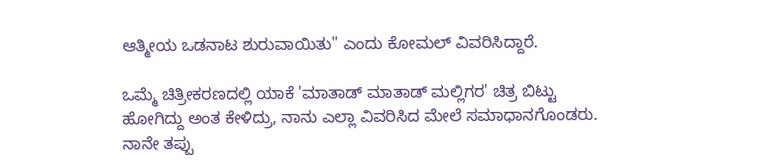ಆತ್ಮೀಯ ಒಡನಾಟ ಶುರುವಾಯಿತು" ಎಂದು ಕೋಮಲ್ ವಿವರಿಸಿದ್ದಾರೆ.

ಒಮ್ಮೆ ಚಿತ್ರೀಕರಣದಲ್ಲಿ ಯಾಕೆ 'ಮಾತಾಡ್ ಮಾತಾಡ್ ಮಲ್ಲಿಗರ' ಚಿತ್ರ ಬಿಟ್ಟು ಹೋಗಿದ್ದು ಅಂತ ಕೇಳಿದ್ರು, ನಾನು ಎಲ್ಲಾ ವಿವರಿಸಿದ ಮೇಲೆ ಸಮಾಧಾನಗೊಂಡರು. ನಾನೇ ತಪ್ಪು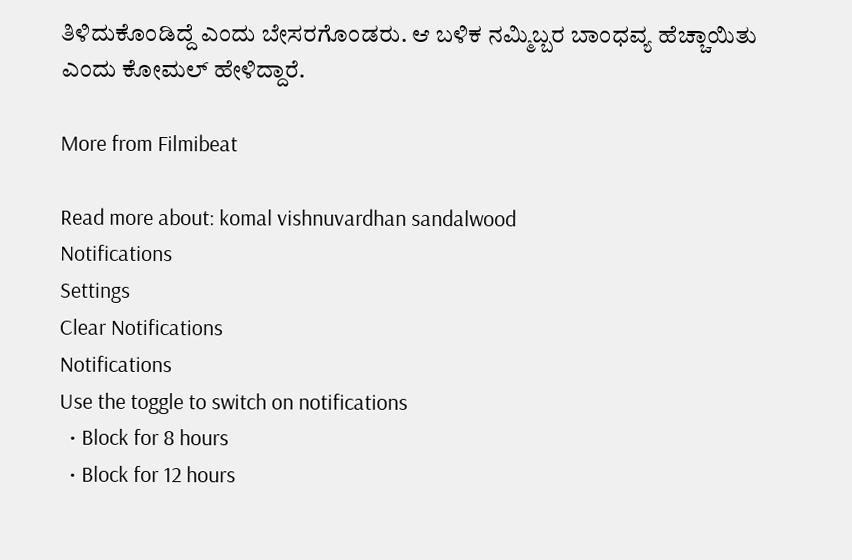ತಿಳಿದುಕೊಂಡಿದ್ದೆ ಎಂದು ಬೇಸರಗೊಂಡರು. ಆ ಬಳಿಕ ನಮ್ಮಿಬ್ಬರ ಬಾಂಧವ್ಯ ಹೆಚ್ಚಾಯಿತು ಎಂದು ಕೋಮಲ್ ಹೇಳಿದ್ದಾರೆ.

More from Filmibeat

Read more about: komal vishnuvardhan sandalwood
Notifications
Settings
Clear Notifications
Notifications
Use the toggle to switch on notifications
  • Block for 8 hours
  • Block for 12 hours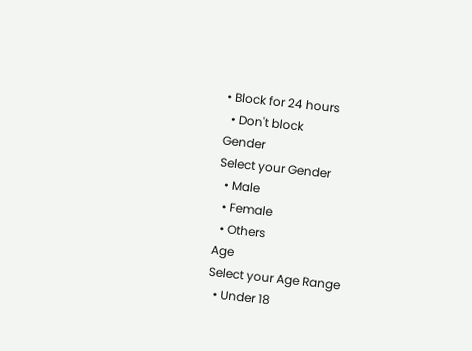• Block for 24 hours
  • Don't block
Gender
Select your Gender
  • Male
  • Female
  • Others
Age
Select your Age Range
  • Under 18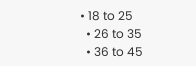• 18 to 25
  • 26 to 35
  • 36 to 45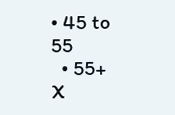• 45 to 55
  • 55+
X